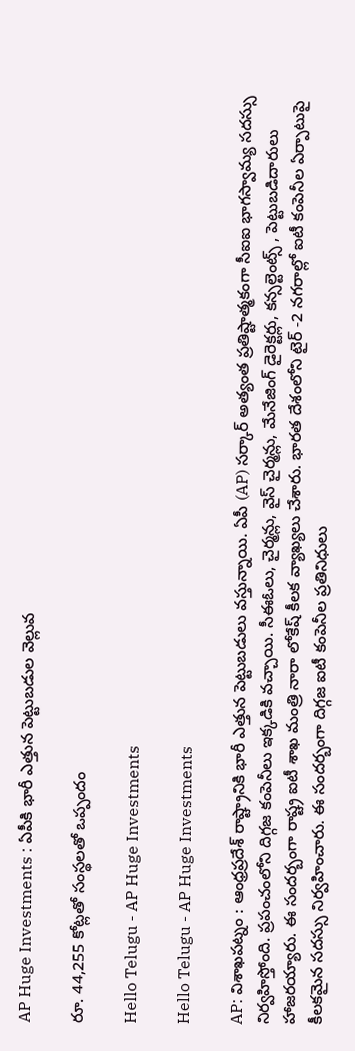AP Huge Investments : ఏపీకి భారీ ఎత్తున పెట్టుబ‌డుల వెల్లువ‌

రూ. 44,255 కోట్లతో సంస్థ‌ల‌తో ఒప్పందం

Hello Telugu - AP Huge Investments

Hello Telugu - AP Huge Investments

AP: విశాఖ‌ప‌ట్నం : ఆంధ్ర‌ప్ర‌దేశ్ రాష్ట్రానికి భారీ ఎత్తున పెట్టుబ‌డులు వ‌స్తున్నాయి. ఏపీ (AP) స‌ర్కార్ అత్యంత ప్ర‌తిష్టాత్మ‌కంగా సీఐఐ భాగ‌స్వామ్య స‌ద‌స్సు నిర్వ‌హిస్తోంది. ప్ర‌పంచంలోని దిగ్గ‌జ కంపెనీలు ఇక్క‌డికి వ‌చ్చాయి. సీఈఓలు, చైర్మ‌న్లు, వైస్ చైర్మ‌న్లు, మేనేజింగ్ డైరెక్ట‌ర్లు, క‌న్స‌ల్టెంట్స్ , పెట్టుబ‌డిదారులు హాజ‌ర‌య్యారు. ఈ సంద‌ర్బంగా రాష్ట్ర ఐటీ శాఖ మంత్రి నారా లోకేష్ కీల‌క వ్యాఖ్య‌లు చేశారు. భారత దేశంలోని టైర్ -2 నగరాల్లో ఐటీ కంపెనీల ఏర్పాటుపై కీల‌క‌మైన స‌ద‌స్సు నిర్వ‌హించారు. ఈ సంద‌ర్బంగా దిగ్గ‌జ ఐటీ కంపెనీల ప్ర‌తినిధులు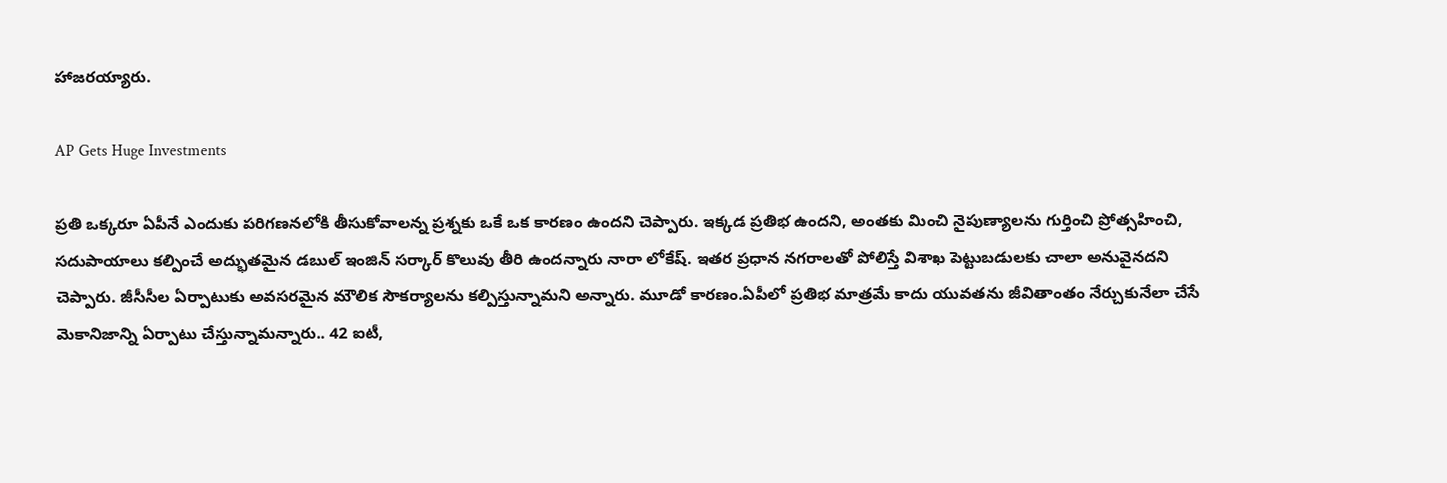హాజ‌ర‌య్యారు.

AP Gets Huge Investments

ప్రతి ఒక్కరూ ఏపీనే ఎందుకు పరిగణనలోకి తీసుకోవాలన్న ప్రశ్నకు ఒకే ఒక కారణం ఉందని చెప్పారు. ఇక్కడ ప్రతిభ ఉంద‌ని, అంత‌కు మించి నైపుణ్యాల‌ను గుర్తించి ప్రోత్స‌హించి, స‌దుపాయాలు క‌ల్పించే అద్భుత‌మైన డ‌బుల్ ఇంజిన్ స‌ర్కార్ కొలువు తీరి ఉంద‌న్నారు నారా లోకేష్. ఇతర ప్రధాన నగరాలతో పోలిస్తే విశాఖ పెట్టుబడులకు చాలా అనువైనదని చెప్పారు. జీసీసీల ఏర్పాటుకు అవసరమైన మౌలిక సౌకర్యాలను కల్పిస్తున్నామ‌ని అన్నారు. మూడో కారణం.ఏపీలో ప్రతిభ మాత్రమే కాదు యువతను జీవితాంతం నేర్చుకునేలా చేసే మెకానిజాన్ని ఏర్పాటు చేస్తున్నామ‌న్నారు.. 42 ఐటీ,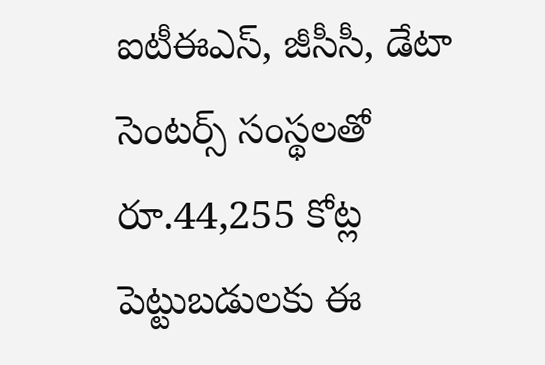ఐటీఈఎస్, జీసీసీ, డేటా సెంటర్స్ సంస్థలతో రూ.44,255 కోట్ల పెట్టుబడులకు ఈ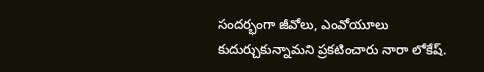సందర్భంగా జీవోలు, ఎంవోయూలు కుదుర్చుకున్నామ‌ని ప్ర‌క‌టించారు నారా లోకేష్‌.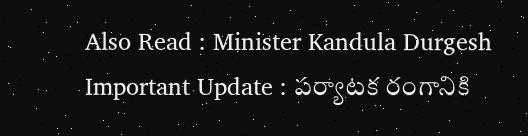Also Read : Minister Kandula Durgesh Important Update : ప‌ర్యాట‌క రంగానికి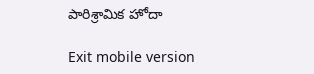పారిశ్రామిక హోదా

Exit mobile version